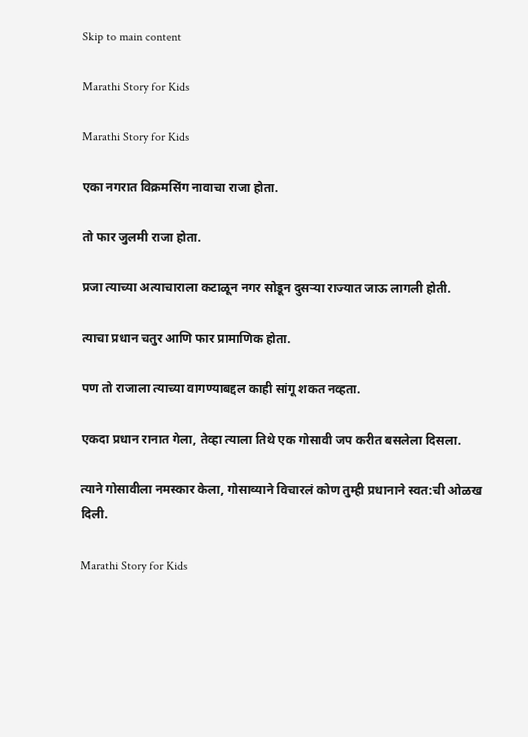Skip to main content

Marathi Story for Kids

Marathi Story for Kids

एका नगरात विक्रमसिंग नावाचा राजा होता.

तो फार जुलमी राजा होता.

प्रजा त्याच्या अत्याचाराला कटाळून नगर सोडून दुसऱ्या राज्यात जाऊ लागली होती.

त्याचा प्रधान चतुर आणि फार प्रामाणिक होता.

पण तो राजाला त्याच्या वागण्याबद्दल काही सांगू शकत नव्हता.

एकदा प्रधान रानात गेला, तेव्हा त्याला तिथे एक गोसावी जप करीत बसलेला दिसला.

त्याने गोसावीला नमस्कार केला, गोसाव्याने विचारलं कोण तुम्ही प्रधानाने स्वत:ची ओळख दिली.

Marathi Story for Kids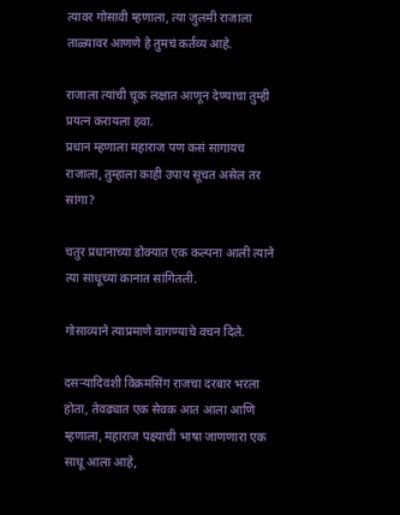त्यावर गोसावी म्हणाला, त्या जुलमी राजाला ताळ्यावर आणणे हे तुमचं कर्तव्य आहे.

राजाला त्यांची चूक लक्षात आणून देण्याचा तुम्ही प्रयत्न करायला हवा.
प्रधान म्हणाला महाराज पण कसं सागायच राजाला, तुम्हाला काही उपाय सूचत असेल तर सांगा?

चतुर प्रधानाच्या डोक्यात एक कल्पना आली त्याने त्या साधूच्या कानात सांगितली.

गोसाव्याने त्याप्रमाणे वागण्याचे वचन दिले.

दसऱ्यादिवशी विक्रमसिंग राजचा दरबार भरला होता, तेवढ्यात एक सेवक आत आला आणि म्हणाला, महाराज पक्ष्याची भाषा जाणणारा एक साधू आला आहे,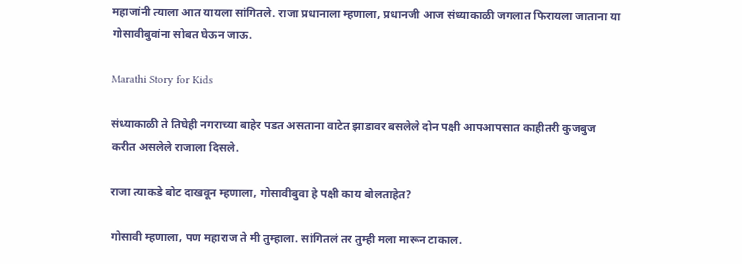महाजांनी त्याला आत यायला सांगितले. राजा प्रधानाला म्हणाला, प्रधानजी आज संध्याकाळी जगलात फिरायला जाताना या गोसावीबुवांना सोबत घेऊन जाऊ.

Marathi Story for Kids

संध्याकाळी ते तिघेही नगराच्या बाहेर पडत असताना वाटेत झाडावर बसलेले दोन पक्षी आपआपसात काहीतरी कुजबुज करीत असलेले राजाला दिसले.

राजा त्याकडे बोट दाखवून म्हणाला, गोसावीबुवा हे पक्षी काय बोलताहेत?

गोसावी म्हणाला, पण महाराज ते मी तुम्हाला. सांगितलं तर तुम्ही मला मारून टाकाल.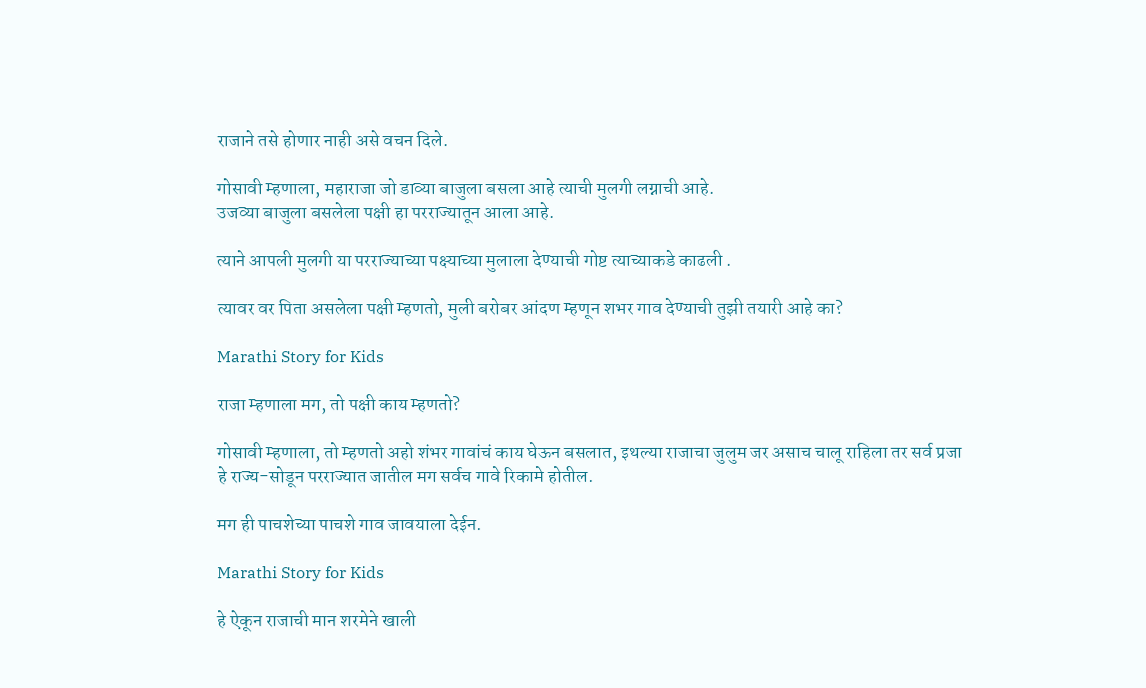राजाने तसे होणार नाही असे वचन दिले.

गोसावी म्हणाला, महाराजा जो डाव्या बाजुला बसला आहे त्याची मुलगी लग्नाची आहे.
उजव्या बाजुला बसलेला पक्षी हा परराज्यातून आला आहे.

त्याने आपली मुलगी या परराज्याच्या पक्ष्याच्या मुलाला देण्याची गोष्ट त्याच्याकडे काढली .

त्यावर वर पिता असलेला पक्षी म्हणतो, मुली बरोबर आंदण म्हणून शभर गाव देण्याची तुझी तयारी आहे का?

Marathi Story for Kids

राजा म्हणाला मग, तो पक्षी काय म्हणतो?

गोसावी म्हणाला, तो म्हणतो अहो शंभर गावांचं काय घेऊन बसलात, इथल्या राजाचा जुलुम जर असाच चालू राहिला तर सर्व प्रजा हे राज्य-सोडून परराज्यात जातील मग सर्वच गावे रिकामे होतील.

मग ही पाचशेच्या पाचशे गाव जावयाला देईन.

Marathi Story for Kids

हे ऐकून राजाची मान शरमेने खाली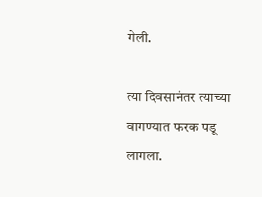गेली.

त्या दिवसानंतर त्याच्या वागण्यात फरक पडू लागला.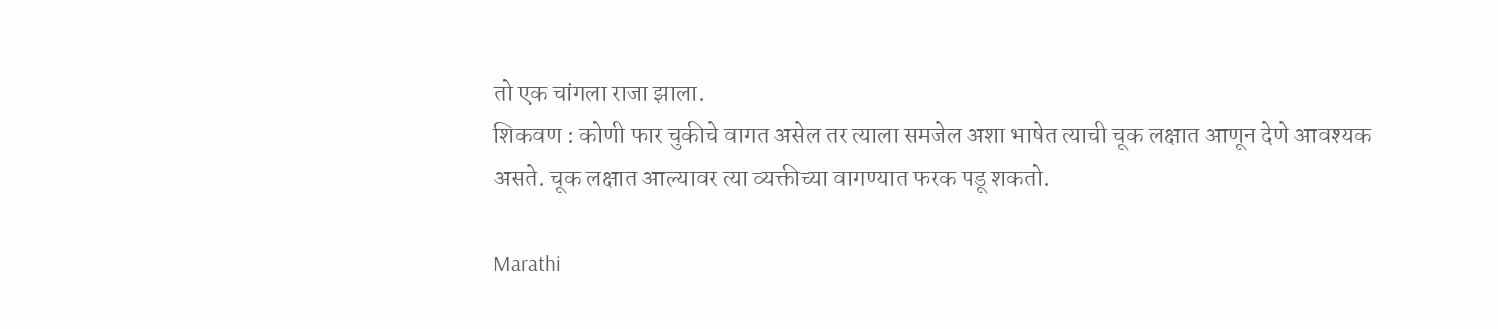तो एक चांगला राजा झाला.
शिकवण : कोणी फार चुकीचे वागत असेल तर त्याला समजेल अशा भाषेत त्याची चूक लक्षात आणून देणे आवश्यक असते. चूक लक्षात आल्यावर त्या व्यक्तीच्या वागण्यात फरक पडू शकतो.

Marathi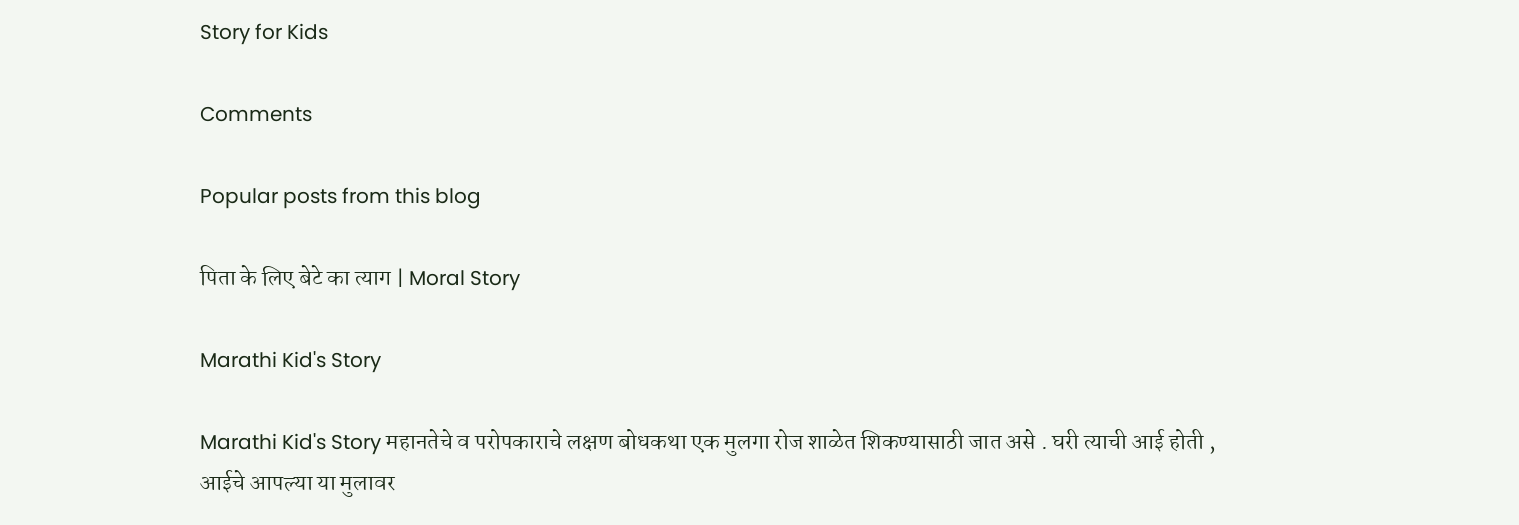Story for Kids

Comments

Popular posts from this blog

पिता के लिए बेटे का त्याग | Moral Story

Marathi Kid's Story

Marathi Kid's Story महानतेचे व परोपकाराचे लक्षण बोधकथा एक मुलगा रोज शाळेत शिकण्यासाठी जात असे . घरी त्याची आई होती , आईचे आपल्या या मुलावर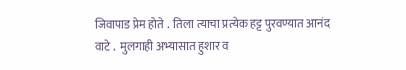जिवापाड प्रेम होते .  तिला त्याचा प्रत्येक हट्ट पुरवण्यात आनंद वाटे .  मुलगाही अभ्यासात हुशार व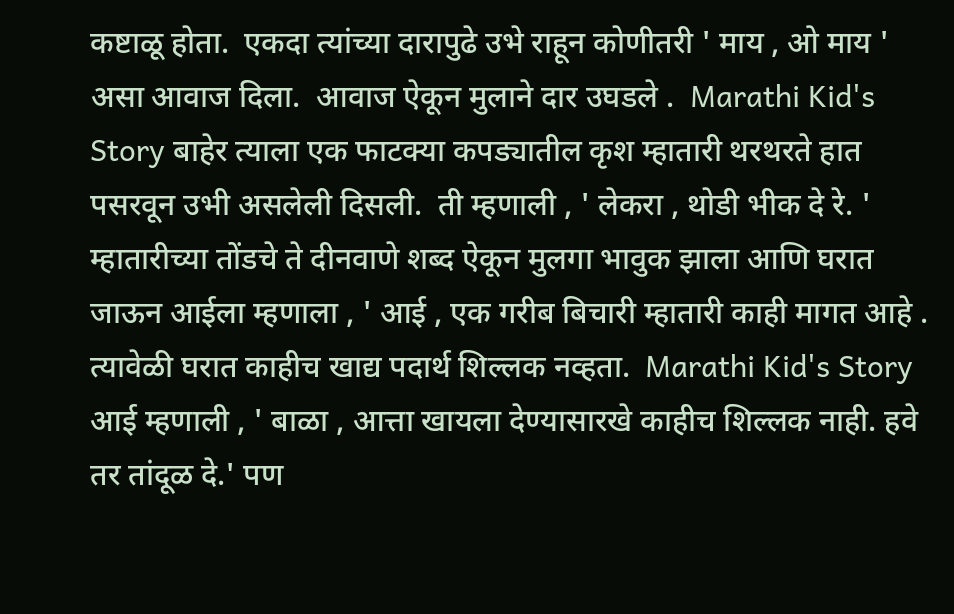कष्टाळू होता.  एकदा त्यांच्या दारापुढे उभे राहून कोणीतरी ' माय , ओ माय ' असा आवाज दिला.  आवाज ऐकून मुलाने दार उघडले .  Marathi Kid's Story बाहेर त्याला एक फाटक्या कपड्यातील कृश म्हातारी थरथरते हात पसरवून उभी असलेली दिसली.  ती म्हणाली , ' लेकरा , थोडी भीक दे रे. ' म्हातारीच्या तोंडचे ते दीनवाणे शब्द ऐकून मुलगा भावुक झाला आणि घरात जाऊन आईला म्हणाला , ' आई , एक गरीब बिचारी म्हातारी काही मागत आहे .  त्यावेळी घरात काहीच खाद्य पदार्थ शिल्लक नव्हता.  Marathi Kid's Story आई म्हणाली , ' बाळा , आत्ता खायला देण्यासारखे काहीच शिल्लक नाही. हवे तर तांदूळ दे.' पण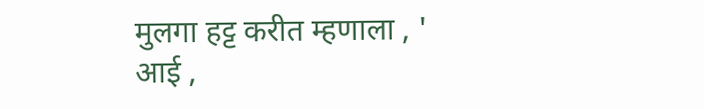मुलगा हट्ट करीत म्हणाला , ' आई ,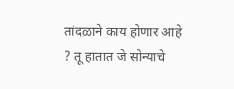तांदळाने काय होणार आहे ? तू हातात जे सोन्याचे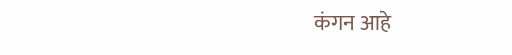कंगन आहे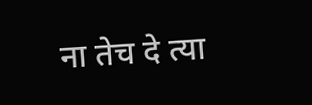ना तेच दे त्या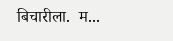बिचारीला.  म...